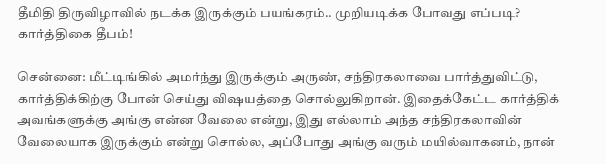தீமிதி திருவிழாவில் நடக்க இருக்கும் பயங்கரம்.. முறியடிக்க போவது எப்படி? கார்த்திகை தீபம்!

சென்னை: மீட்டிங்கில் அமர்ந்து இருக்கும் அருண், சந்திரகலாவை பார்த்துவிட்டு, கார்த்திக்கிற்கு போன் செய்து விஷயத்தை சொல்லுகிறான். இதைக்கேட்ட கார்த்திக் அவங்களுக்கு அங்கு என்ன வேலை என்று, இது எல்லாம் அந்த சந்திரகலாவின் வேலையாக இருக்கும் என்று சொல்ல, அப்போது அங்கு வரும் மயில்வாகனம், நான்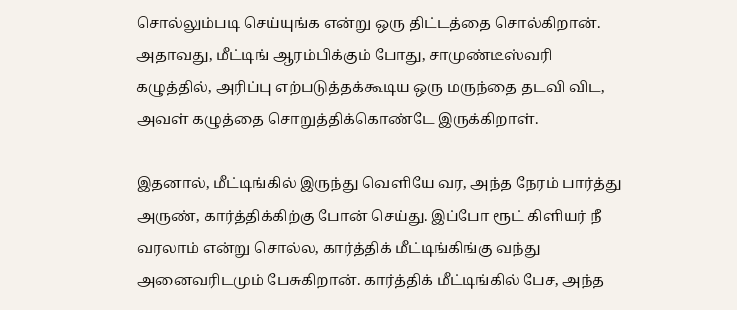சொல்லும்படி செய்யுங்க என்று ஒரு திட்டத்தை சொல்கிறான். அதாவது, மீட்டிங் ஆரம்பிக்கும் போது, சாமுண்டீஸ்வரி கழுத்தில், அரிப்பு எற்படுத்தக்கூடிய ஒரு மருந்தை தடவி விட, அவள் கழுத்தை சொறுத்திக்கொண்டே இருக்கிறாள்.

இதனால், மீட்டிங்கில் இருந்து வெளியே வர, அந்த நேரம் பார்த்து அருண், கார்த்திக்கிற்கு போன் செய்து. இப்போ ரூட் கிளியர் நீ வரலாம் என்று சொல்ல, கார்த்திக் மீட்டிங்கிங்கு வந்து அனைவரிடமும் பேசுகிறான். கார்த்திக் மீட்டிங்கில் பேச, அந்த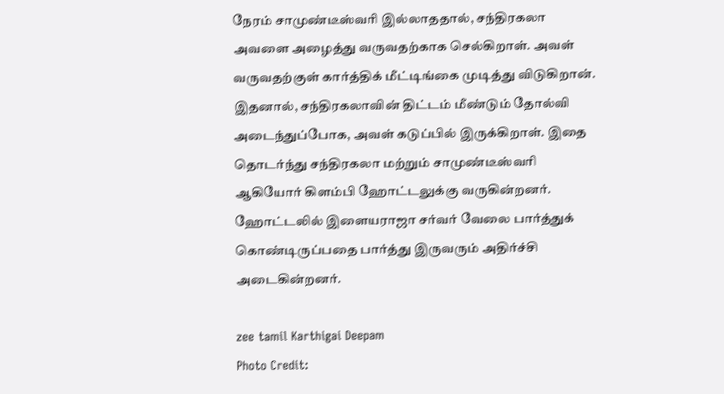நேரம் சாமுண்டீஸ்வரி இல்லாததால், சந்திரகலா அவளை அழைத்து வருவதற்காக செல்கிறாள். அவள் வருவதற்குள் கார்த்திக் மீட்டிங்கை முடித்து விடுகிறான். இதனால், சந்திரகலாவின் திட்டம் மீண்டும் தோல்வி அடைந்துப்போக, அவள் கடுப்பில் இருக்கிறாள். இதை தொடர்ந்து சந்திரகலா மற்றும் சாமுண்டீஸ்வரி ஆகியோர் கிளம்பி ஹோட்டலுக்கு வருகின்றனர். ஹோட்டலில் இளையராஜா சர்வர் வேலை பார்த்துக் கொண்டிருப்பதை பார்த்து இருவரும் அதிர்ச்சி அடைகின்றனர்.

zee tamil Karthigai Deepam
Photo Credit: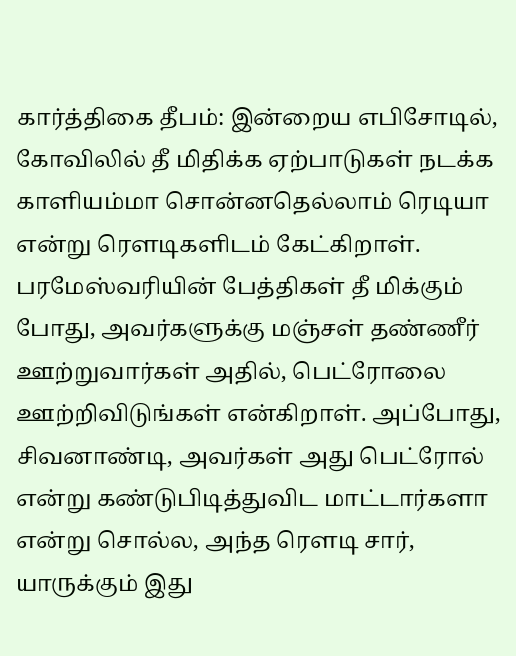கார்த்திகை தீபம்: இன்றைய எபிசோடில், கோவிலில் தீ மிதிக்க ஏற்பாடுகள் நடக்க காளியம்மா சொன்னதெல்லாம் ரெடியா என்று ரௌடிகளிடம் கேட்கிறாள். பரமேஸ்வரியின் பேத்திகள் தீ மிக்கும் போது, அவர்களுக்கு மஞ்சள் தண்ணீர் ஊற்றுவார்கள் அதில், பெட்ரோலை ஊற்றிவிடுங்கள் என்கிறாள். அப்போது, சிவனாண்டி, அவர்கள் அது பெட்ரோல் என்று கண்டுபிடித்துவிட மாட்டார்களா என்று சொல்ல, அந்த ரௌடி சார், யாருக்கும் இது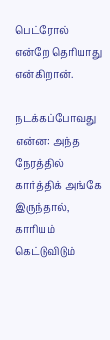பெட்ரோல் என்றே தெரியாது என்கிறான்.

நடக்கப்போவது என்ன: அந்த நேரத்தில் கார்த்திக் அங்கே இருந்தால், காரியம் கெட்டுவிடும்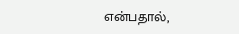என்பதால்,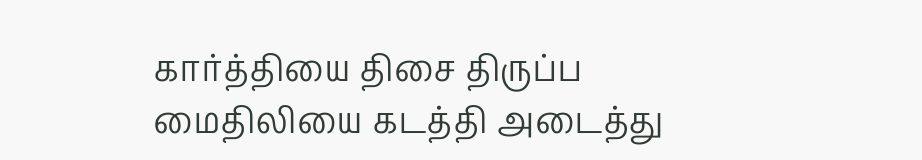கார்த்தியை திசை திருப்ப மைதிலியை கடத்தி அடைத்து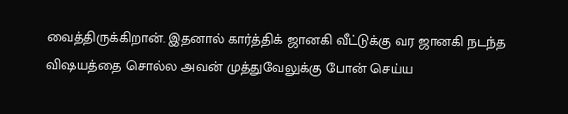வைத்திருக்கிறான். இதனால் கார்த்திக் ஜானகி வீட்டுக்கு வர ஜானகி நடந்த விஷயத்தை சொல்ல அவன் முத்துவேலுக்கு போன் செய்ய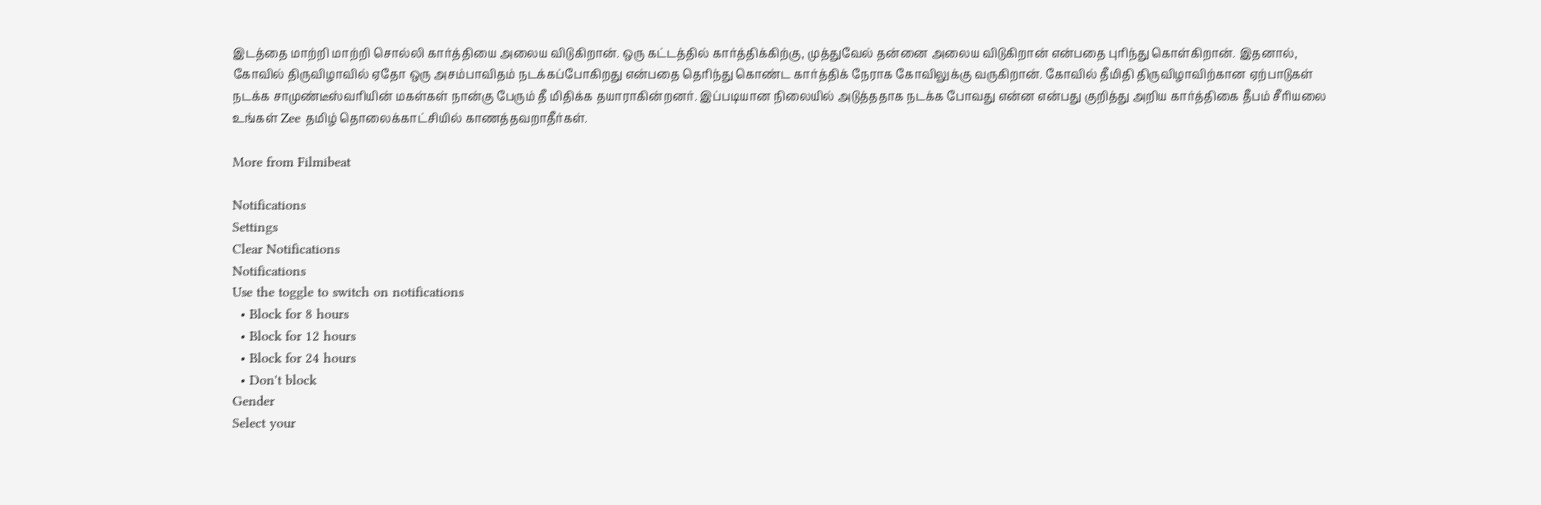இடத்தை மாற்றி மாற்றி சொல்லி கார்த்தியை அலைய விடுகிறான். ஒரு கட்டத்தில் கார்த்திக்கிற்கு, முத்துவேல் தன்னை அலைய விடுகிறான் என்பதை புரிந்து கொள்கிறான். இதனால், கோவில் திருவிழாவில் ஏதோ ஒரு அசம்பாவிதம் நடக்கப்போகிறது என்பதை தெரிந்து கொண்ட கார்த்திக் நேராக கோவிலுக்கு வருகிறான். கோவில் தீமிதி திருவிழாவிற்கான ஏற்பாடுகள் நடக்க சாமுண்டீஸ்வரியின் மகள்கள் நான்கு பேரும் தீ மிதிக்க தயாராகின்றனர். இப்படியான நிலையில் அடுத்ததாக நடக்க போவது என்ன என்பது குறித்து அறிய கார்த்திகை தீபம் சீரியலை உங்கள் Zee தமிழ் தொலைக்காட்சியில் காணத்தவறாதீர்கள்.

More from Filmibeat

Notifications
Settings
Clear Notifications
Notifications
Use the toggle to switch on notifications
  • Block for 8 hours
  • Block for 12 hours
  • Block for 24 hours
  • Don't block
Gender
Select your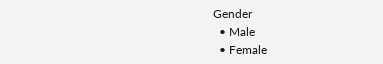Gender
  • Male
  • Female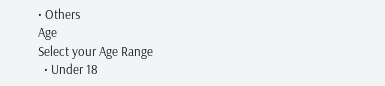• Others
Age
Select your Age Range
  • Under 18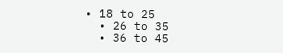• 18 to 25
  • 26 to 35
  • 36 to 45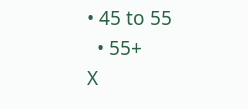• 45 to 55
  • 55+
X